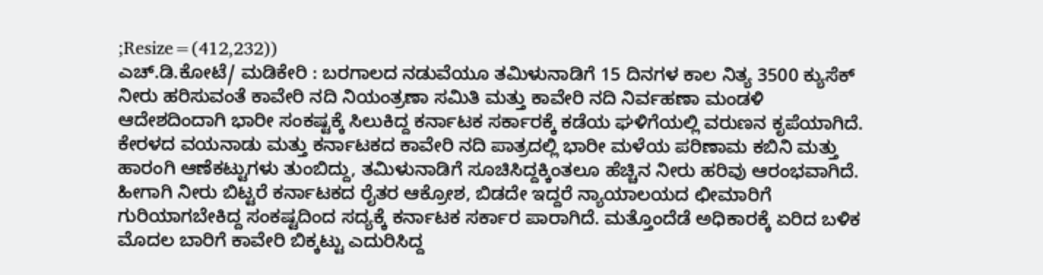;Resize=(412,232))
ಎಚ್.ಡಿ.ಕೋಟೆ/ ಮಡಿಕೇರಿ : ಬರಗಾಲದ ನಡುವೆಯೂ ತಮಿಳುನಾಡಿಗೆ 15 ದಿನಗಳ ಕಾಲ ನಿತ್ಯ 3500 ಕ್ಯುಸೆಕ್ ನೀರು ಹರಿಸುವಂತೆ ಕಾವೇರಿ ನದಿ ನಿಯಂತ್ರಣಾ ಸಮಿತಿ ಮತ್ತು ಕಾವೇರಿ ನದಿ ನಿರ್ವಹಣಾ ಮಂಡಳಿ ಆದೇಶದಿಂದಾಗಿ ಭಾರೀ ಸಂಕಷ್ಟಕ್ಕೆ ಸಿಲುಕಿದ್ದ ಕರ್ನಾಟಕ ಸರ್ಕಾರಕ್ಕೆ ಕಡೆಯ ಘಳಿಗೆಯಲ್ಲಿ ವರುಣನ ಕೃಪೆಯಾಗಿದೆ. ಕೇರಳದ ವಯನಾಡು ಮತ್ತು ಕರ್ನಾಟಕದ ಕಾವೇರಿ ನದಿ ಪಾತ್ರದಲ್ಲಿ ಭಾರೀ ಮಳೆಯ ಪರಿಣಾಮ ಕಬಿನಿ ಮತ್ತು ಹಾರಂಗಿ ಆಣೆಕಟ್ಟುಗಳು ತುಂಬಿದ್ದು, ತಮಿಳುನಾಡಿಗೆ ಸೂಚಿಸಿದ್ದಕ್ಕಿಂತಲೂ ಹೆಚ್ಚಿನ ನೀರು ಹರಿವು ಆರಂಭವಾಗಿದೆ.
ಹೀಗಾಗಿ ನೀರು ಬಿಟ್ಟರೆ ಕರ್ನಾಟಕದ ರೈತರ ಆಕ್ರೋಶ, ಬಿಡದೇ ಇದ್ದರೆ ನ್ಯಾಯಾಲಯದ ಛೀಮಾರಿಗೆ ಗುರಿಯಾಗಬೇಕಿದ್ದ ಸಂಕಷ್ಟದಿಂದ ಸದ್ಯಕ್ಕೆ ಕರ್ನಾಟಕ ಸರ್ಕಾರ ಪಾರಾಗಿದೆ. ಮತ್ತೊಂದೆಡೆ ಅಧಿಕಾರಕ್ಕೆ ಏರಿದ ಬಳಿಕ ಮೊದಲ ಬಾರಿಗೆ ಕಾವೇರಿ ಬಿಕ್ಕಟ್ಟು ಎದುರಿಸಿದ್ದ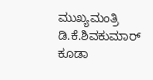ಮುಖ್ಯಮಂತ್ರಿ ಡಿ.ಕೆ.ಶಿವಕುಮಾರ್ ಕೂಡಾ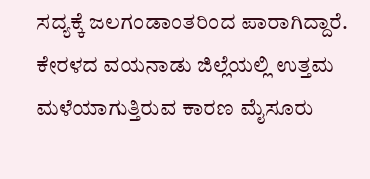ಸದ್ಯಕ್ಕೆ ಜಲಗಂಡಾಂತರಿಂದ ಪಾರಾಗಿದ್ದಾರೆ.
ಕೇರಳದ ವಯನಾಡು ಜಿಲ್ಲೆಯಲ್ಲಿ ಉತ್ತಮ ಮಳೆಯಾಗುತ್ತಿರುವ ಕಾರಣ ಮೈಸೂರು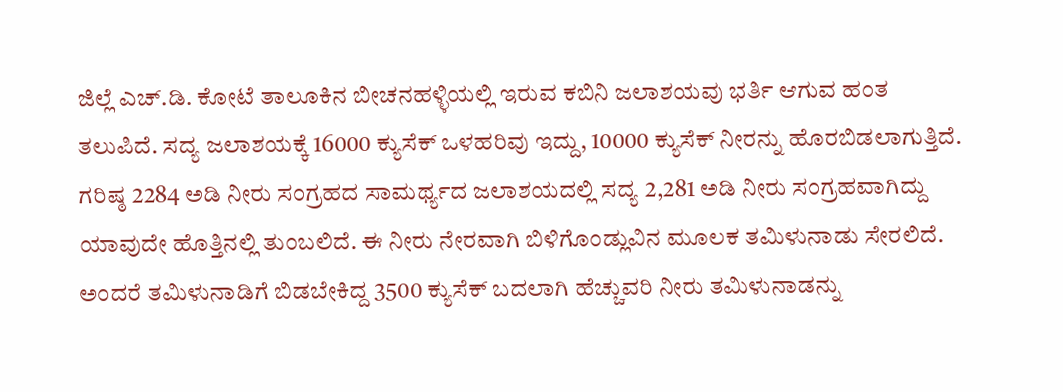ಜಿಲ್ಲೆ ಎಚ್.ಡಿ. ಕೋಟೆ ತಾಲೂಕಿನ ಬೀಚನಹಳ್ಳಿಯಲ್ಲಿ ಇರುವ ಕಬಿನಿ ಜಲಾಶಯವು ಭರ್ತಿ ಆಗುವ ಹಂತ ತಲುಪಿದೆ. ಸದ್ಯ ಜಲಾಶಯಕ್ಕೆ 16000 ಕ್ಯುಸೆಕ್ ಒಳಹರಿವು ಇದ್ದು, 10000 ಕ್ಯುಸೆಕ್ ನೀರನ್ನು ಹೊರಬಿಡಲಾಗುತ್ತಿದೆ. ಗರಿಷ್ಠ 2284 ಅಡಿ ನೀರು ಸಂಗ್ರಹದ ಸಾಮರ್ಥ್ಯದ ಜಲಾಶಯದಲ್ಲಿ ಸದ್ಯ 2,281 ಅಡಿ ನೀರು ಸಂಗ್ರಹವಾಗಿದ್ದು ಯಾವುದೇ ಹೊತ್ತಿನಲ್ಲಿ ತುಂಬಲಿದೆ. ಈ ನೀರು ನೇರವಾಗಿ ಬಿಳಿಗೊಂಡ್ಲುವಿನ ಮೂಲಕ ತಮಿಳುನಾಡು ಸೇರಲಿದೆ.
ಅಂದರೆ ತಮಿಳುನಾಡಿಗೆ ಬಿಡಬೇಕಿದ್ದ 3500 ಕ್ಯುಸೆಕ್ ಬದಲಾಗಿ ಹೆಚ್ಚುವರಿ ನೀರು ತಮಿಳುನಾಡನ್ನು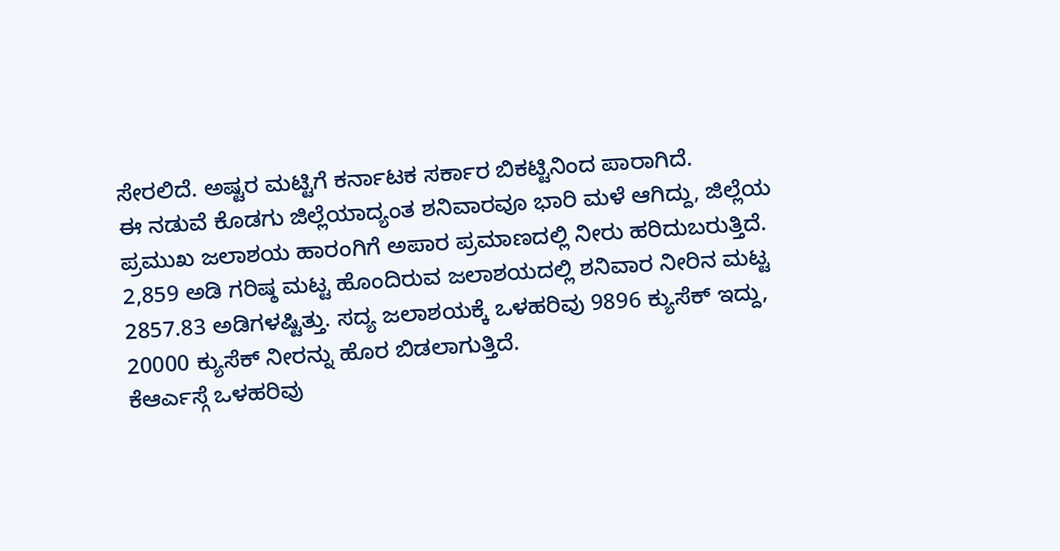ಸೇರಲಿದೆ. ಅಷ್ಟರ ಮಟ್ಟಿಗೆ ಕರ್ನಾಟಕ ಸರ್ಕಾರ ಬಿಕಟ್ಟಿನಿಂದ ಪಾರಾಗಿದೆ.
ಈ ನಡುವೆ ಕೊಡಗು ಜಿಲ್ಲೆಯಾದ್ಯಂತ ಶನಿವಾರವೂ ಭಾರಿ ಮಳೆ ಆಗಿದ್ದು, ಜಿಲ್ಲೆಯ ಪ್ರಮುಖ ಜಲಾಶಯ ಹಾರಂಗಿಗೆ ಅಪಾರ ಪ್ರಮಾಣದಲ್ಲಿ ನೀರು ಹರಿದುಬರುತ್ತಿದೆ.
2,859 ಅಡಿ ಗರಿಷ್ಠ ಮಟ್ಟ ಹೊಂದಿರುವ ಜಲಾಶಯದಲ್ಲಿ ಶನಿವಾರ ನೀರಿನ ಮಟ್ಟ 2857.83 ಅಡಿಗಳಷ್ಟಿತ್ತು. ಸದ್ಯ ಜಲಾಶಯಕ್ಕೆ ಒಳಹರಿವು 9896 ಕ್ಯುಸೆಕ್ ಇದ್ದು, 20000 ಕ್ಯುಸೆಕ್ ನೀರನ್ನು ಹೊರ ಬಿಡಲಾಗುತ್ತಿದೆ.
ಕೆಆರ್ಎಸ್ಗೆ ಒಳಹರಿವು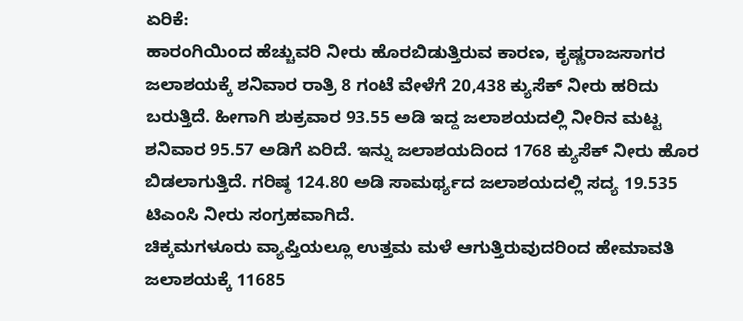ಏರಿಕೆ:
ಹಾರಂಗಿಯಿಂದ ಹೆಚ್ಚುವರಿ ನೀರು ಹೊರಬಿಡುತ್ತಿರುವ ಕಾರಣ, ಕೃಷ್ಣರಾಜಸಾಗರ ಜಲಾಶಯಕ್ಕೆ ಶನಿವಾರ ರಾತ್ರಿ 8 ಗಂಟೆ ವೇಳೆಗೆ 20,438 ಕ್ಯುಸೆಕ್ ನೀರು ಹರಿದು ಬರುತ್ತಿದೆ. ಹೀಗಾಗಿ ಶುಕ್ರವಾರ 93.55 ಅಡಿ ಇದ್ದ ಜಲಾಶಯದಲ್ಲಿ ನೀರಿನ ಮಟ್ಟ ಶನಿವಾರ 95.57 ಅಡಿಗೆ ಏರಿದೆ. ಇನ್ನು ಜಲಾಶಯದಿಂದ 1768 ಕ್ಯುಸೆಕ್ ನೀರು ಹೊರ ಬಿಡಲಾಗುತ್ತಿದೆ. ಗರಿಷ್ಠ 124.80 ಅಡಿ ಸಾಮರ್ಥ್ಯದ ಜಲಾಶಯದಲ್ಲಿ ಸದ್ಯ 19.535 ಟಿಎಂಸಿ ನೀರು ಸಂಗ್ರಹವಾಗಿದೆ.
ಚಿಕ್ಕಮಗಳೂರು ವ್ಯಾಪ್ತಿಯಲ್ಲೂ ಉತ್ತಮ ಮಳೆ ಆಗುತ್ತಿರುವುದರಿಂದ ಹೇಮಾವತಿ ಜಲಾಶಯಕ್ಕೆ 11685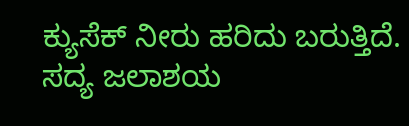ಕ್ಯುಸೆಕ್ ನೀರು ಹರಿದು ಬರುತ್ತಿದೆ. ಸದ್ಯ ಜಲಾಶಯ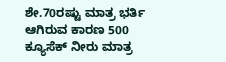ಶೇ.70ರಷ್ಟು ಮಾತ್ರ ಭರ್ತಿ ಆಗಿರುವ ಕಾರಣ 500 ಕ್ಯೂಸೆಕ್ ನೀರು ಮಾತ್ರ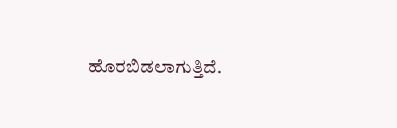ಹೊರಬಿಡಲಾಗುತ್ತಿದೆ.